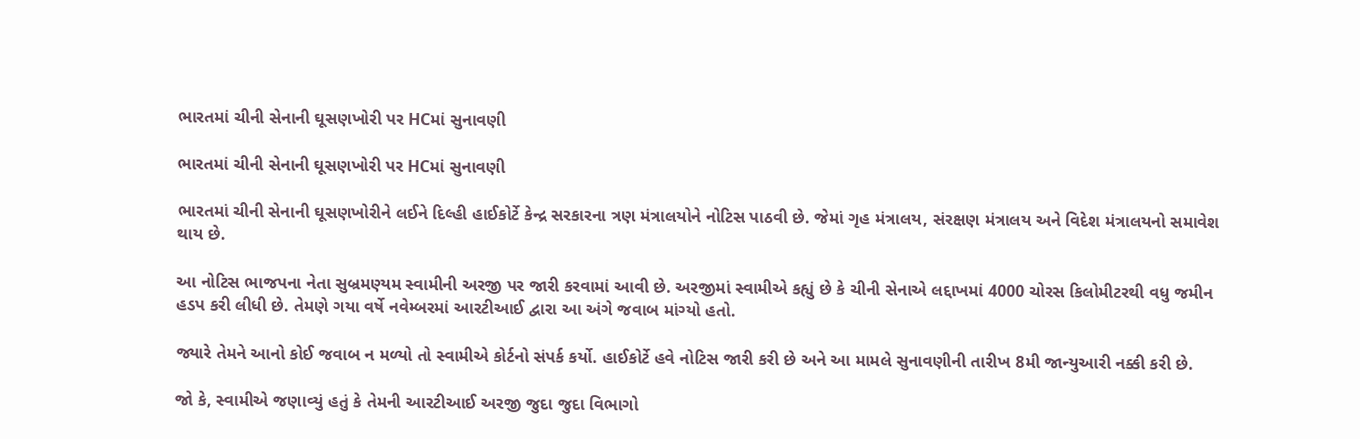ભારતમાં ચીની સેનાની ઘૂસણખોરી પર HCમાં સુનાવણી

ભારતમાં ચીની સેનાની ઘૂસણખોરી પર HCમાં સુનાવણી

ભારતમાં ચીની સેનાની ઘૂસણખોરીને લઈને દિલ્હી હાઈકોર્ટે કેન્દ્ર સરકારના ત્રણ મંત્રાલયોને નોટિસ પાઠવી છે. જેમાં ગૃહ મંત્રાલય, સંરક્ષણ મંત્રાલય અને વિદેશ મંત્રાલયનો સમાવેશ થાય છે.

આ નોટિસ ભાજપના નેતા સુબ્રમણ્યમ સ્વામીની અરજી પર જારી કરવામાં આવી છે. અરજીમાં સ્વામીએ કહ્યું છે કે ચીની સેનાએ લદ્દાખમાં 4000 ચોરસ કિલોમીટરથી વધુ જમીન હડપ કરી લીધી છે. તેમણે ગયા વર્ષે નવેમ્બરમાં આરટીઆઈ દ્વારા આ અંગે જવાબ માંગ્યો હતો.

જ્યારે તેમને આનો કોઈ જવાબ ન મળ્યો તો સ્વામીએ કોર્ટનો સંપર્ક કર્યો. હાઈકોર્ટે હવે નોટિસ જારી કરી છે અને આ મામલે સુનાવણીની તારીખ 8મી જાન્યુઆરી નક્કી કરી છે.

જો કે, સ્વામીએ જણાવ્યું હતું કે તેમની આરટીઆઈ અરજી જુદા જુદા વિભાગો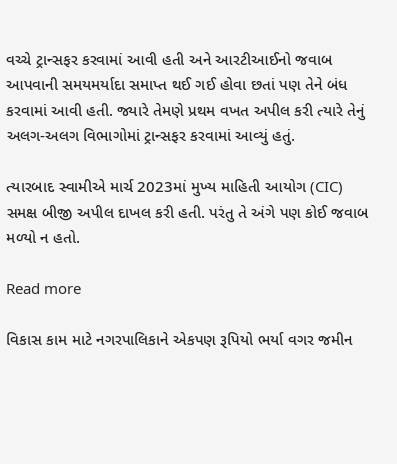વચ્ચે ટ્રાન્સફર કરવામાં આવી હતી અને આરટીઆઈનો જવાબ આપવાની સમયમર્યાદા સમાપ્ત થઈ ગઈ હોવા છતાં પણ તેને બંધ કરવામાં આવી હતી. જ્યારે તેમણે પ્રથમ વખત અપીલ કરી ત્યારે તેનું અલગ-અલગ વિભાગોમાં ટ્રાન્સફર કરવામાં આવ્યું હતું.

ત્યારબાદ સ્વામીએ માર્ચ 2023માં મુખ્ય માહિતી આયોગ (CIC) સમક્ષ બીજી અપીલ દાખલ કરી હતી. પરંતુ તે અંગે પણ કોઈ જવાબ મળ્યો ન હતો.

Read more

વિકાસ કામ માટે નગરપાલિકાને એકપણ રૂપિયો ભર્યા વગર જમીન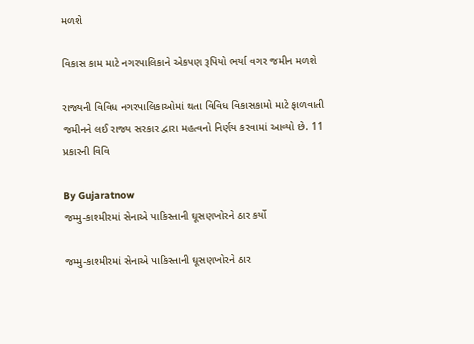મળશે

વિકાસ કામ માટે નગરપાલિકાને એકપણ રૂપિયો ભર્યા વગર જમીન મળશે

રાજ્યની વિવિધ નગરપાલિકાઓમાં થતા વિવિધ વિકાસકામો માટે ફાળવાતી જમીનને લઈ રાજ્ય સરકાર દ્વારા મહત્વનો નિર્ણય કરવામાં આવ્યો છે. 11 પ્રકારની વિવિ

By Gujaratnow
જમ્મુ-કાશ્મીરમાં સેનાએ પાકિસ્તાની ઘૂસણખોરને ઠાર કર્યો

જમ્મુ-કાશ્મીરમાં સેનાએ પાકિસ્તાની ઘૂસણખોરને ઠાર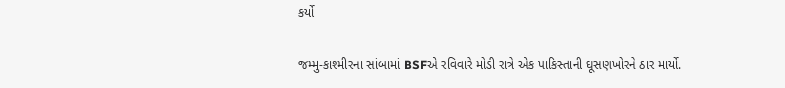કર્યો

જમ્મુ-કાશ્મીરના સાંબામાં BSFએ રવિવારે મોડી રાત્રે એક પાકિસ્તાની ઘૂસણખોરને ઠાર માર્યો.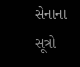સેનાના સૂત્રો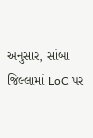અનુસાર, સાંબા જિલ્લામાં LoC પર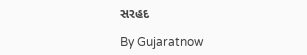સરહદ

By Gujaratnow